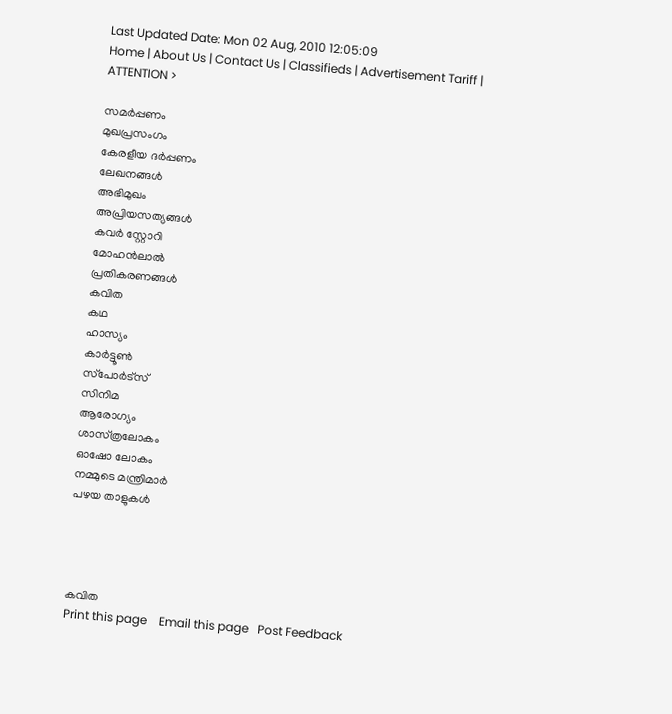Last Updated Date: Mon 02 Aug, 2010 12:05:09
Home | About Us | Contact Us | Classifieds | Advertisement Tariff |
ATTENTION >

സമര്‍പ്പണം
മുഖപ്രസംഗം
കേരളീയ ദര്‍പ്പണം
ലേഖനങ്ങള്‍
അഭിമുഖം
അപ്രിയസത്യങ്ങള്‍
കവര്‍ സ്റ്റോറി
മോഹന്‍ലാല്‍
പ്രതികരണങ്ങള്‍
കവിത
കഥ
ഹാസ്യം
കാര്‍ട്ടൂണ്‍
സ്‌പോര്‍ട്‌സ്‌
സിനിമ
ആരോഗ്യം
ശാസ്‌ത്രലോകം
ഓഷോ ലോകം
നമ്മുടെ മന്ത്രിമാര്‍
പഴയ താളുകള്‍




കവിത
Print this page    Email this page   Post Feedback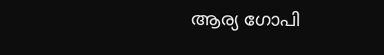ആര്യ ഗോപി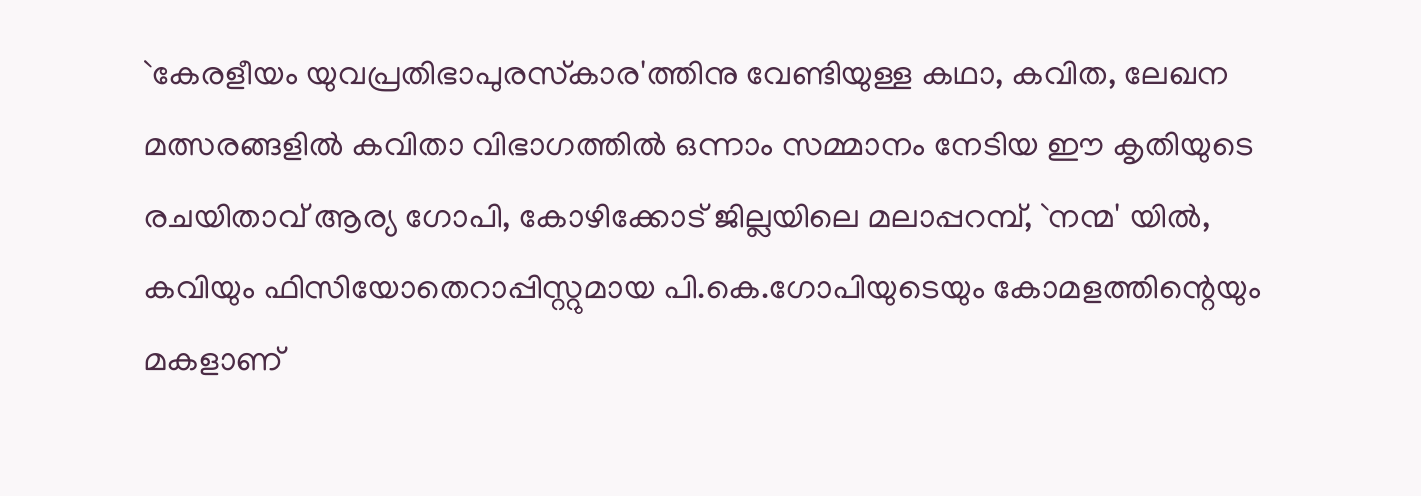`കേരളീയം യുവപ്രതിഭാപുരസ്‌കാര'ത്തിനു വേണ്ടിയുള്ള കഥാ, കവിത, ലേഖന മത്സരങ്ങളില്‍ കവിതാ വിഭാഗത്തില്‍ ഒന്നാം സമ്മാനം നേടിയ ഈ കൃതിയുടെ രചയിതാവ്‌ ആര്യ ഗോപി, കോഴിക്കോട്‌ ജില്ലയിലെ മലാപ്പറമ്പ്‌, `നന്മ' യില്‍, കവിയും ഫിസിയോതെറാപ്പിസ്റ്റുമായ പി.കെ.ഗോപിയുടെയും കോമളത്തിന്റെയും മകളാണ്‌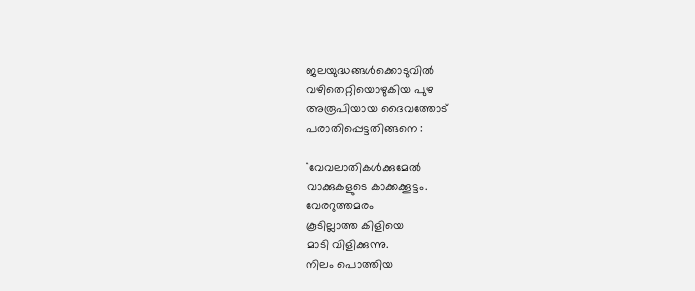ജലയുദ്ധങ്ങള്‍ക്കൊടുവില്‍
വഴിതെറ്റിയൊഴുകിയ പുഴ
അരൂപിയായ ദൈവത്തോട്‌
പരാതിപ്പെട്ടതിങ്ങനെ :

``വേവലാതികള്‍ക്കുമേല്‍
വാക്കുകളുടെ കാക്കക്കൂട്ടം.
വേരറുത്തമരം
കൂടില്ലാത്ത കിളിയെ
മാടി വിളിക്കുന്നു.
നിലം പൊത്തിയ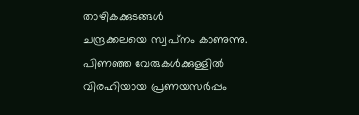താഴികക്കുടങ്ങള്‍
ചന്ദ്രക്കലയെ സ്വപ്‌നം കാണുന്നു.
പിണഞ്ഞ വേരുകള്‍ക്കുള്ളില്‍
വിരഹിയായ പ്രണയസര്‍പ്പം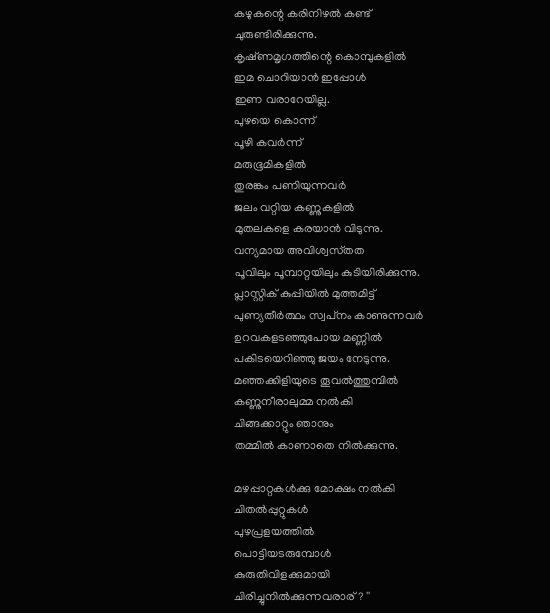കഴുകന്റെ കരിനിഴല്‍ കണ്ട്‌
ചുരുണ്ടിരിക്കുന്നു.
കൃഷ്‌ണമൃഗത്തിന്റെ കൊമ്പുകളില്‍
ഇമ ചൊറിയാന്‍ ഇപ്പോള്‍
ഇണ വരാറേയില്ല.
പുഴയെ കൊന്ന്‌
പൂഴി കവര്‍ന്ന്‌
മരുഭൂമികളില്‍
തുരങ്കം പണിയുന്നവര്‍
ജലം വറ്റിയ കണ്ണുകളില്‍
മുതലകളെ കരയാന്‍ വിടുന്നു.
വന്യമായ അവിശ്വസ്‌തത
പൂവിലും പൂമ്പാറ്റയിലും കുടിയിരിക്കുന്നു.
പ്ലാസ്റ്റിക്‌ കുപ്പിയില്‍ മുത്തമിട്ട്‌
പുണ്യതീര്‍ത്ഥം സ്വപ്‌നം കാണുന്നവര്‍
ഉറവകളടഞ്ഞുപോയ മണ്ണില്‍
പകിടയെറിഞ്ഞു ജയം നേടുന്നു.
മഞ്ഞക്കിളിയുടെ തൂവല്‍ത്തുമ്പില്‍
കണ്ണുനീരാലുമ്മ നല്‍കി
ചിങ്ങക്കാറ്റും ഞാനും
തമ്മില്‍ കാണാതെ നില്‍ക്കുന്നു.

മഴപ്പാറ്റകള്‍ക്കു മോക്ഷം നല്‍കി
ചിതല്‍പ്പുറ്റുകള്‍
പുഴപ്രളയത്തില്‍
പൊട്ടിയടരുമ്പോള്‍
കുരുതിവിളക്കുമായി
ചിരിച്ചുനില്‍ക്കുന്നവരാര്‌? ''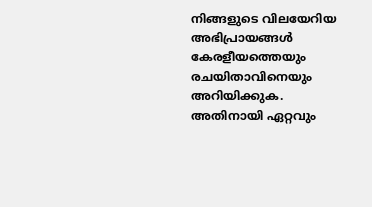നിങ്ങളുടെ വിലയേറിയ അഭിപ്രായങ്ങള്‍ കേരളീയത്തെയും  രചയിതാവിനെയും അറിയിക്കുക. അതിനായി ഏറ്റവും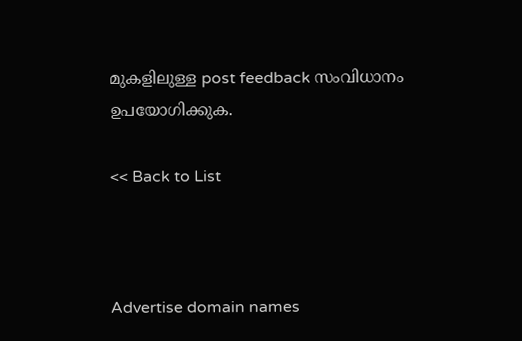മുകളിലുള്ള post feedback സംവിധാനം ഉപയോഗിക്കുക.

<< Back to List



Advertise domain names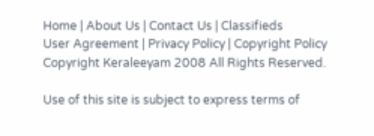Home | About Us | Contact Us | Classifieds
User Agreement | Privacy Policy | Copyright Policy Copyright Keraleeyam 2008 All Rights Reserved.

Use of this site is subject to express terms of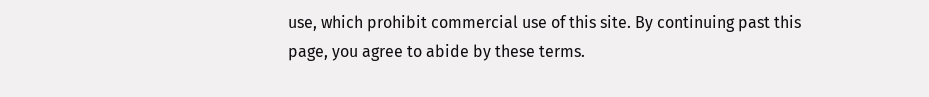use, which prohibit commercial use of this site. By continuing past this page, you agree to abide by these terms.